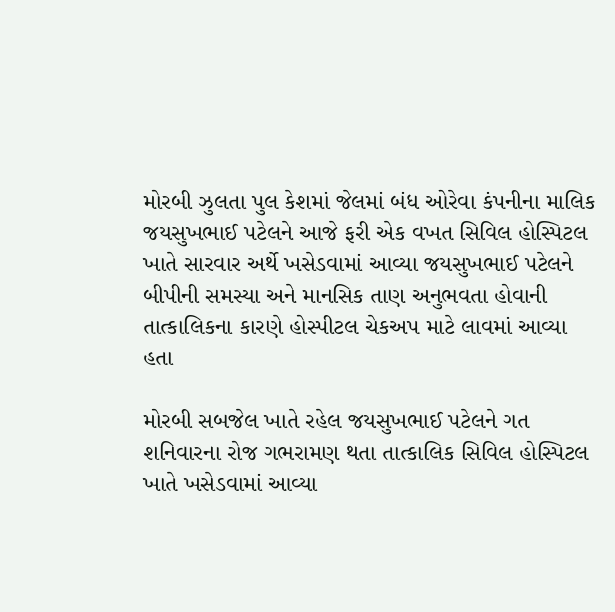મોરબી ઝુલતા પુલ કેશમાં જેલમાં બંધ ઓરેવા કંપનીના માલિક જયસુખભાઈ પટેલને આજે ફરી એક વખત સિવિલ હોસ્પિટલ ખાતે સારવાર અર્થે ખસેડવામાં આવ્યા જયસુખભાઈ પટેલને બીપીની સમસ્યા અને માનસિક તાણ અનુભવતા હોવાની તાત્કાલિકના કારણે હોસ્પીટલ ચેકઅપ માટે લાવમાં આવ્યા હતા

મોરબી સબજેલ ખાતે રહેલ જયસુખભાઈ પટેલને ગત શનિવારના રોજ ગભરામણ થતા તાત્કાલિક સિવિલ હોસ્પિટલ ખાતે ખસેડવામાં આવ્યા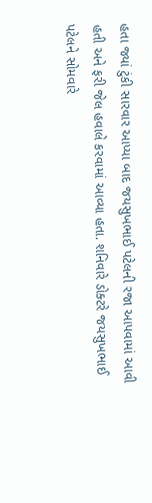હતા જ્યાં ટુંકી સારવાર આપ્યા બાદ જયસુખભાઈ પટેલની રજા આપવામાં આવી હતી અને ફરી જેલ હવાલે કરવામાં આવ્યા હતા. શનિવારે ડોક્ટરે જયસુખભાઈ પટેલને સોમવારે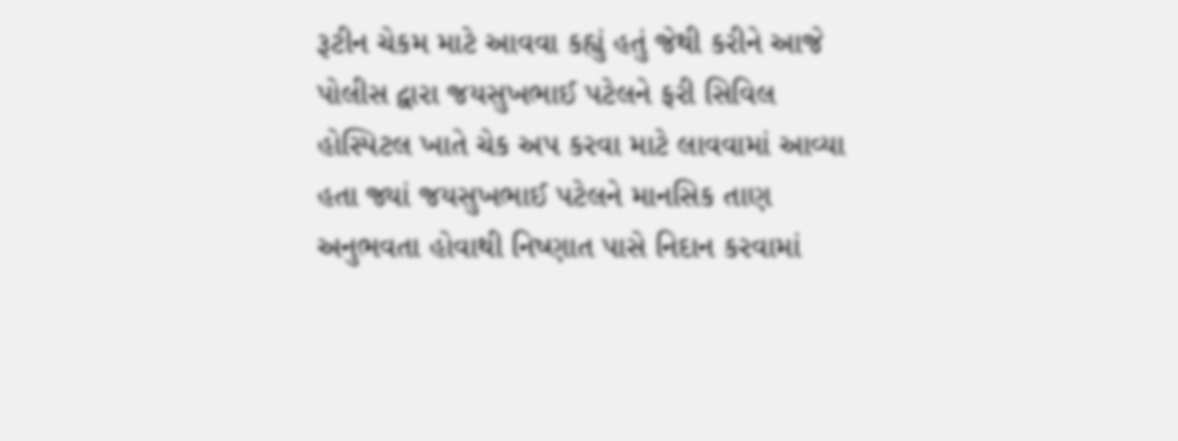રૂટીન ચેકમ માટે આવવા કહ્યું હતું જેથી કરીને આજે પોલીસ દ્વારા જયસુખભાઈ પટેલને ફરી સિવિલ હોસ્પિટલ ખાતે ચેક અપ કરવા માટે લાવવામાં આવ્યા હતા જ્યાં જયસુખભાઈ પટેલને માનસિક તાણ અનુભવતા હોવાથી નિષ્ણાત પાસે નિદાન કરવામાં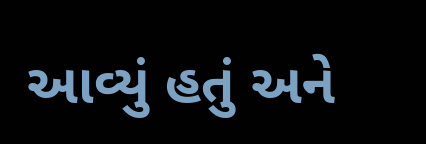આવ્યું હતું અને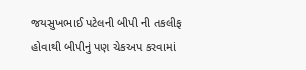જયસુખભાઈ પટેલની બીપી ની તકલીફ હોવાથી બીપીનું પણ ચેકઅપ કરવામાં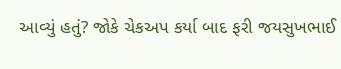આવ્યું હતું? જોકે ચેકઅપ કર્યા બાદ ફરી જયસુખભાઈ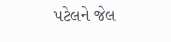પટેલને જેલ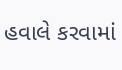હવાલે કરવામાં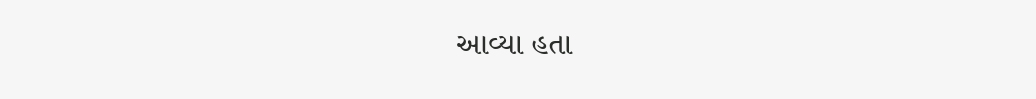આવ્યા હતા